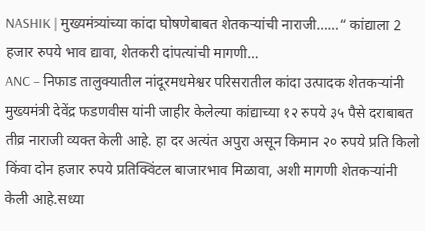NASHIK | मुख्यमंत्र्यांच्या कांदा घोषणेबाबत शेतकऱ्यांची नाराजी……“ कांद्याला 2 हजार रुपये भाव द्यावा, शेतकरी दांपत्यांची मागणी…
ANC – निफाड तालुक्यातील नांदूरमधमेश्वर परिसरातील कांदा उत्पादक शेतकऱ्यांनी मुख्यमंत्री देवेंद्र फडणवीस यांनी जाहीर केलेल्या कांद्याच्या १२ रुपये ३५ पैसे दराबाबत तीव्र नाराजी व्यक्त केली आहे. हा दर अत्यंत अपुरा असून किमान २० रुपये प्रति किलो किंवा दोन हजार रुपये प्रतिक्विंटल बाजारभाव मिळावा, अशी मागणी शेतकऱ्यांनी केली आहे.सध्या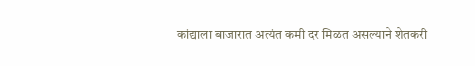कांद्याला बाजारात अत्यंत कमी दर मिळत असल्याने शेतकरी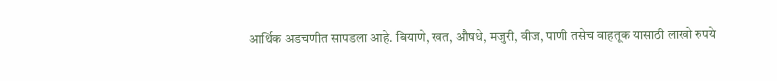आर्थिक अडचणीत सापडला आहे. बियाणे, खत, औषधे, मजुरी, वीज, पाणी तसेच वाहतूक यासाठी लाखो रुपये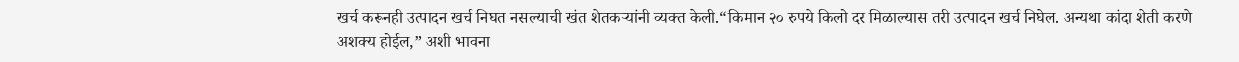खर्च करूनही उत्पादन खर्च निघत नसल्याची खंत शेतकऱ्यांनी व्यक्त केली.“किमान २० रुपये किलो दर मिळाल्यास तरी उत्पादन खर्च निघेल. अन्यथा कांदा शेती करणे अशक्य होईल,” अशी भावना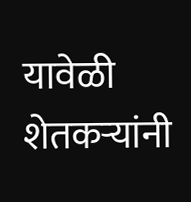यावेळी शेतकऱ्यांनी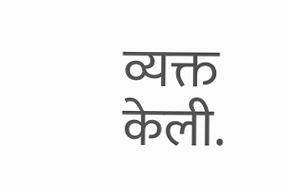व्यक्त केली.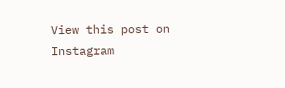View this post on Instagram